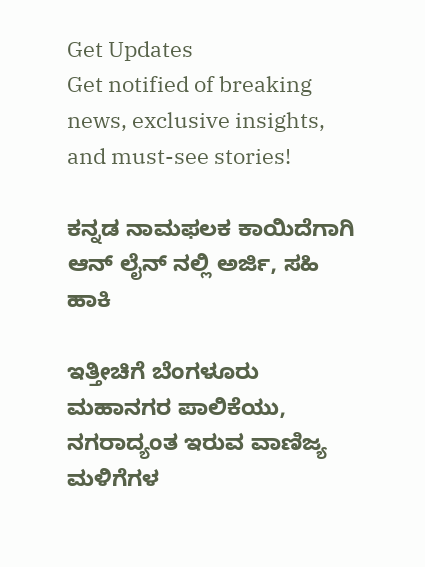Get Updates
Get notified of breaking news, exclusive insights, and must-see stories!

ಕನ್ನಡ ನಾಮಫಲಕ ಕಾಯಿದೆಗಾಗಿ ಆನ್ ಲೈನ್ ನಲ್ಲಿ ಅರ್ಜಿ, ಸಹಿ ಹಾಕಿ

ಇತ್ತೀಚಿಗೆ ಬೆಂಗಳೂರು ಮಹಾನಗರ ಪಾಲಿಕೆಯು, ನಗರಾದ್ಯಂತ ಇರುವ ವಾಣಿಜ್ಯ ಮಳಿಗೆಗಳ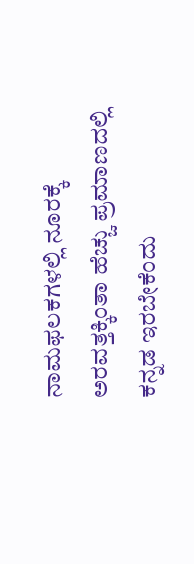ನಾಮಫಲಕಗಳಲ್ಲಿ ನೂರಕ್ಕೆ ಅರವತ್ತಕ್ಕಿಂತಾ ಹೆಚ್ಚು ಪ್ರಮಾಣದಲ್ಲಿ ಕನ್ನಡ ಇರಬೇಕೆಂದು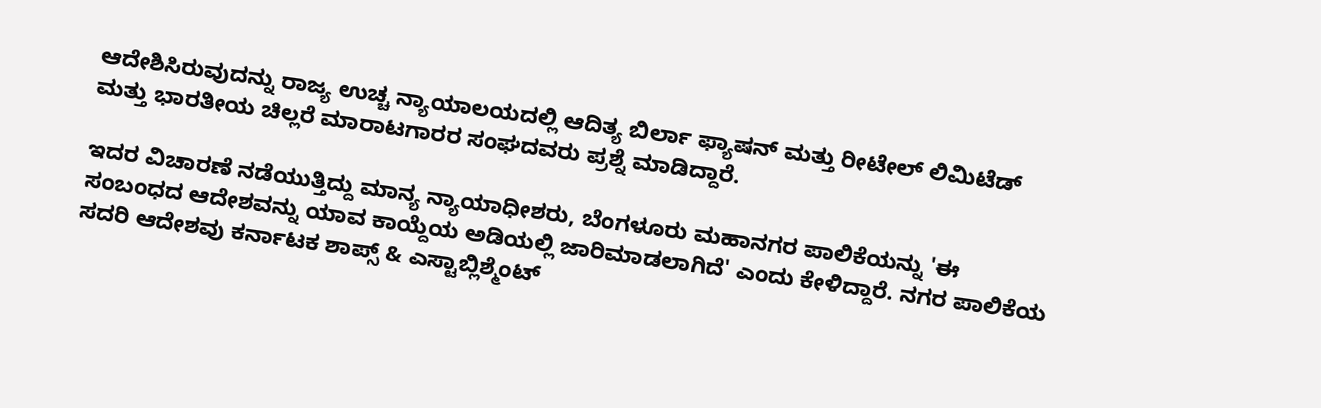ಆದೇಶಿಸಿರುವುದನ್ನು ರಾಜ್ಯ ಉಚ್ಚ ನ್ಯಾಯಾಲಯದಲ್ಲಿ ಆದಿತ್ಯ ಬಿರ್ಲಾ ಫ್ಯಾಷನ್ ಮತ್ತು ರೀಟೇಲ್ ಲಿಮಿಟೆಡ್ ಮತ್ತು ಭಾರತೀಯ ಚಿಲ್ಲರೆ ಮಾರಾಟಗಾರರ ಸಂಘದವರು ಪ್ರಶ್ನೆ ಮಾಡಿದ್ದಾರೆ.

ಇದರ ವಿಚಾರಣೆ ನಡೆಯುತ್ತಿದ್ದು ಮಾನ್ಯ ನ್ಯಾಯಾಧೀಶರು, ಬೆಂಗಳೂರು ಮಹಾನಗರ ಪಾಲಿಕೆಯನ್ನು 'ಈ ಸಂಬಂಧದ ಆದೇಶವನ್ನು ಯಾವ ಕಾಯ್ದೆಯ ಅಡಿಯಲ್ಲಿ ಜಾರಿಮಾಡಲಾಗಿದೆ' ಎಂದು ಕೇಳಿದ್ದಾರೆ. ನಗರ ಪಾಲಿಕೆಯ ಸದರಿ ಆದೇಶವು ಕರ್ನಾಟಕ ಶಾಪ್ಸ್ & ಎಸ್ಟಾಬ್ಲಿಶ್ಮೆಂಟ್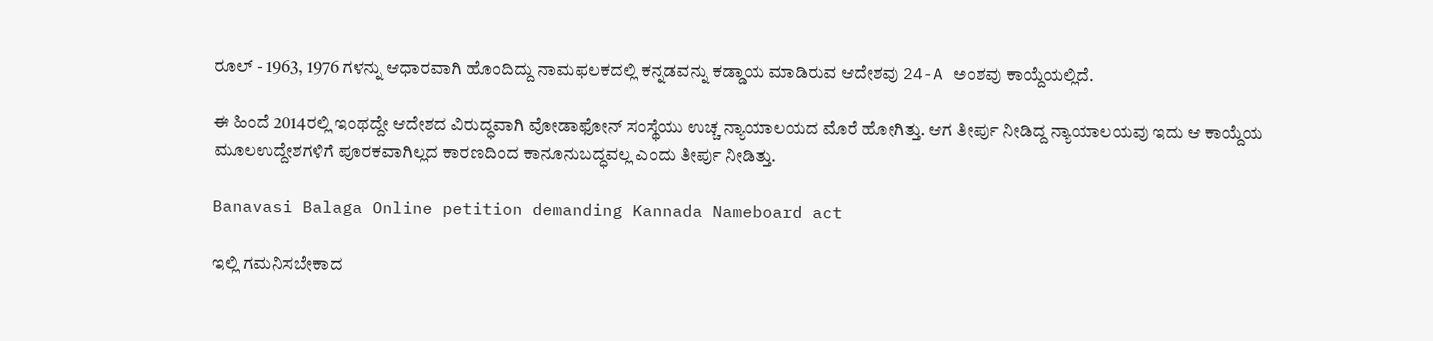ರೂಲ್ - 1963, 1976 ಗಳನ್ನು ಆಧಾರವಾಗಿ ಹೊಂದಿದ್ದು ನಾಮಫಲಕದಲ್ಲಿ ಕನ್ನಡವನ್ನು ಕಡ್ಡಾಯ ಮಾಡಿರುವ ಆದೇಶವು 24-A ಅಂಶವು ಕಾಯ್ದೆಯಲ್ಲಿದೆ.

ಈ ಹಿಂದೆ 2014ರಲ್ಲಿ ಇಂಥದ್ದೇ ಆದೇಶದ ವಿರುದ್ಧವಾಗಿ ವೋಡಾಫೋನ್ ಸಂಸ್ಥೆಯು ಉಚ್ಚ ನ್ಯಾಯಾಲಯದ ಮೊರೆ ಹೋಗಿತ್ತು. ಆಗ ತೀರ್ಪು ನೀಡಿದ್ದ ನ್ಯಾಯಾಲಯವು ಇದು ಆ ಕಾಯ್ದೆಯ ಮೂಲಉದ್ದೇಶಗಳಿಗೆ ಪೂರಕವಾಗಿಲ್ಲದ ಕಾರಣದಿಂದ ಕಾನೂನುಬದ್ಧವಲ್ಲ ಎಂದು ತೀರ್ಪು ನೀಡಿತ್ತು.

Banavasi Balaga Online petition demanding Kannada Nameboard act

ಇಲ್ಲಿ ಗಮನಿಸಬೇಕಾದ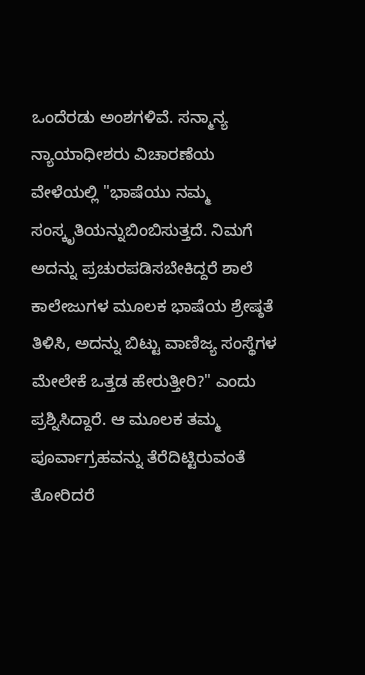ಒಂದೆರಡು ಅಂಶಗಳಿವೆ. ಸನ್ಮಾನ್ಯ ನ್ಯಾಯಾಧೀಶರು ವಿಚಾರಣೆಯ ವೇಳೆಯಲ್ಲಿ "ಭಾಷೆಯು ನಮ್ಮ ಸಂಸ್ಕೃತಿಯನ್ನುಬಿಂಬಿಸುತ್ತದೆ. ನಿಮಗೆ ಅದನ್ನು ಪ್ರಚುರಪಡಿಸಬೇಕಿದ್ದರೆ ಶಾಲೆ ಕಾಲೇಜುಗಳ ಮೂಲಕ ಭಾಷೆಯ ಶ್ರೇಷ್ಠತೆ ತಿಳಿಸಿ, ಅದನ್ನು ಬಿಟ್ಟು ವಾಣಿಜ್ಯ ಸಂಸ್ಥೆಗಳ ಮೇಲೇಕೆ ಒತ್ತಡ ಹೇರುತ್ತೀರಿ?" ಎಂದು ಪ್ರಶ್ನಿಸಿದ್ದಾರೆ. ಆ ಮೂಲಕ ತಮ್ಮ ಪೂರ್ವಾಗ್ರಹವನ್ನು ತೆರೆದಿಟ್ಟಿರುವಂತೆ ತೋರಿದರೆ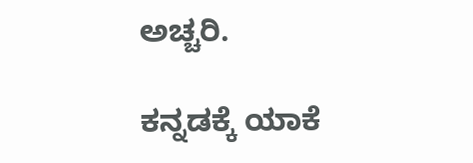ಅಚ್ಚರಿ.

ಕನ್ನಡಕ್ಕೆ ಯಾಕೆ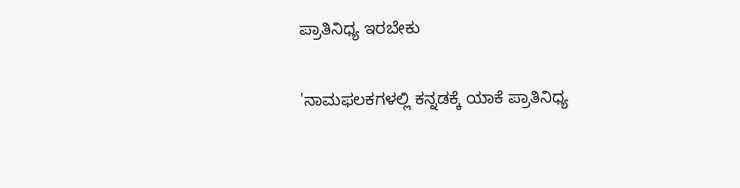ಪ್ರಾತಿನಿಧ್ಯ ಇರಬೇಕು

'ನಾಮಫಲಕಗಳಲ್ಲಿ ಕನ್ನಡಕ್ಕೆ ಯಾಕೆ ಪ್ರಾತಿನಿಧ್ಯ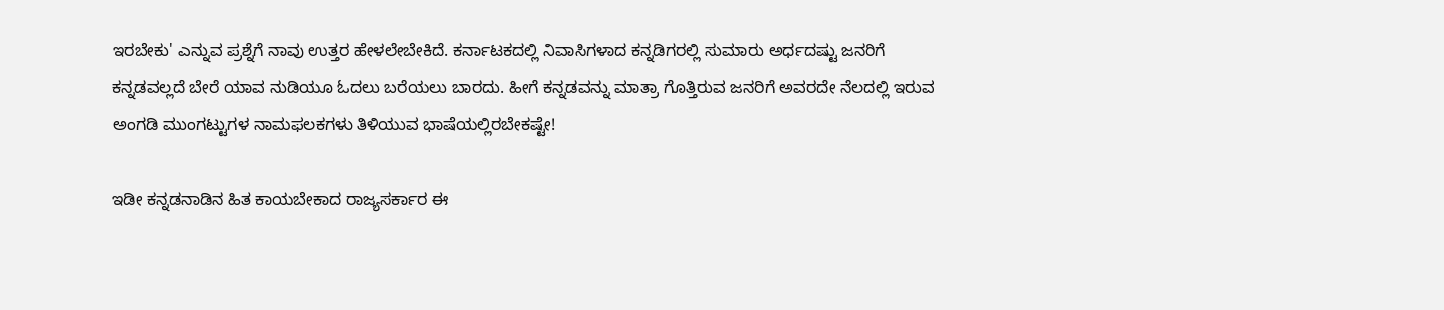ಇರಬೇಕು' ಎನ್ನುವ ಪ್ರಶ್ನೆಗೆ ನಾವು ಉತ್ತರ ಹೇಳಲೇಬೇಕಿದೆ. ಕರ್ನಾಟಕದಲ್ಲಿ ನಿವಾಸಿಗಳಾದ ಕನ್ನಡಿಗರಲ್ಲಿ ಸುಮಾರು ಅರ್ಧದಷ್ಟು ಜನರಿಗೆ ಕನ್ನಡವಲ್ಲದೆ ಬೇರೆ ಯಾವ ನುಡಿಯೂ ಓದಲು ಬರೆಯಲು ಬಾರದು. ಹೀಗೆ ಕನ್ನಡವನ್ನು ಮಾತ್ರಾ ಗೊತ್ತಿರುವ ಜನರಿಗೆ ಅವರದೇ ನೆಲದಲ್ಲಿ ಇರುವ ಅಂಗಡಿ ಮುಂಗಟ್ಟುಗಳ ನಾಮಫಲಕಗಳು ತಿಳಿಯುವ ಭಾಷೆಯಲ್ಲಿರಬೇಕಷ್ಟೇ!

ಇಡೀ ಕನ್ನಡನಾಡಿನ ಹಿತ ಕಾಯಬೇಕಾದ ರಾಜ್ಯಸರ್ಕಾರ ಈ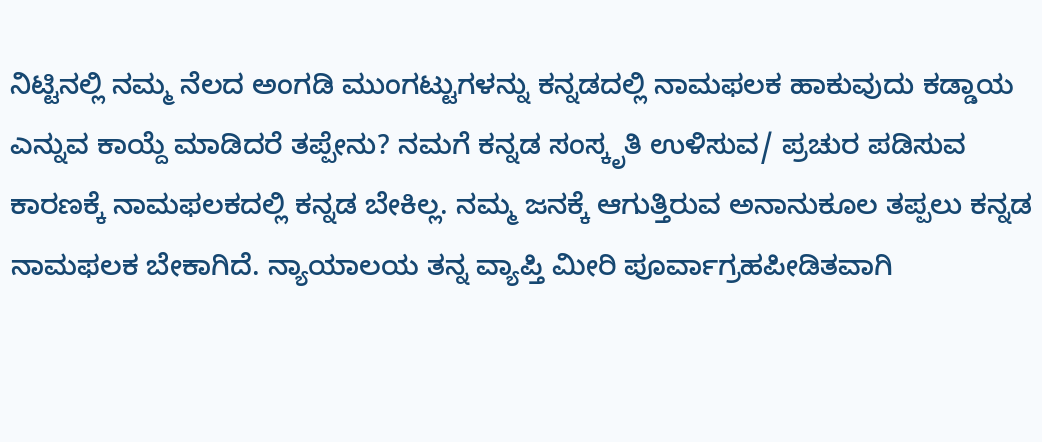ನಿಟ್ಟಿನಲ್ಲಿ ನಮ್ಮ ನೆಲದ ಅಂಗಡಿ ಮುಂಗಟ್ಟುಗಳನ್ನು ಕನ್ನಡದಲ್ಲಿ ನಾಮಫಲಕ ಹಾಕುವುದು ಕಡ್ಡಾಯ ಎನ್ನುವ ಕಾಯ್ದೆ ಮಾಡಿದರೆ ತಪ್ಪೇನು? ನಮಗೆ ಕನ್ನಡ ಸಂಸ್ಕೃತಿ ಉಳಿಸುವ/ ಪ್ರಚುರ ಪಡಿಸುವ ಕಾರಣಕ್ಕೆ ನಾಮಫಲಕದಲ್ಲಿ ಕನ್ನಡ ಬೇಕಿಲ್ಲ. ನಮ್ಮ ಜನಕ್ಕೆ ಆಗುತ್ತಿರುವ ಅನಾನುಕೂಲ ತಪ್ಪಲು ಕನ್ನಡ ನಾಮಫಲಕ ಬೇಕಾಗಿದೆ. ನ್ಯಾಯಾಲಯ ತನ್ನ ವ್ಯಾಪ್ತಿ ಮೀರಿ ಪೂರ್ವಾಗ್ರಹಪೀಡಿತವಾಗಿ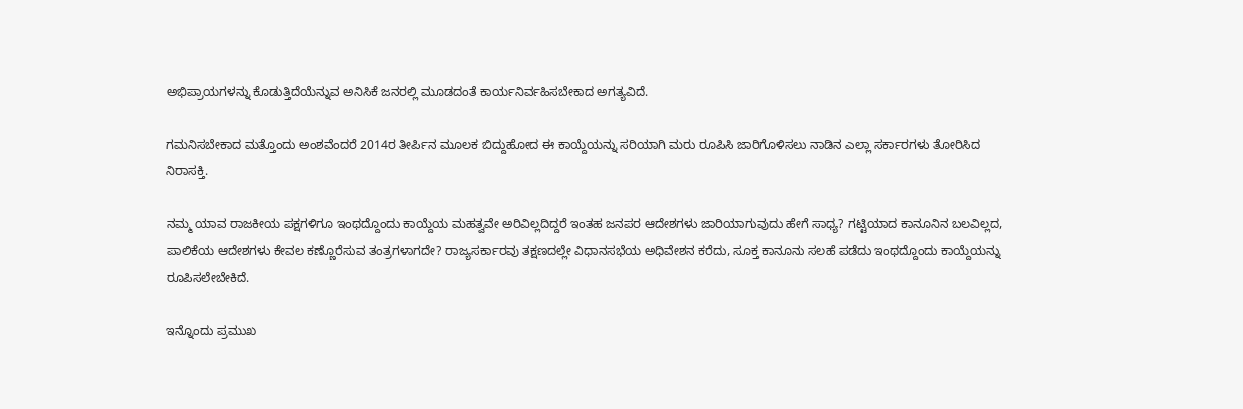ಅಭಿಪ್ರಾಯಗಳನ್ನು ಕೊಡುತ್ತಿದೆಯೆನ್ನುವ ಅನಿಸಿಕೆ ಜನರಲ್ಲಿ ಮೂಡದಂತೆ ಕಾರ್ಯನಿರ್ವಹಿಸಬೇಕಾದ ಅಗತ್ಯವಿದೆ.

ಗಮನಿಸಬೇಕಾದ ಮತ್ತೊಂದು ಅಂಶವೆಂದರೆ 2014ರ ತೀರ್ಪಿನ ಮೂಲಕ ಬಿದ್ದುಹೋದ ಈ ಕಾಯ್ದೆಯನ್ನು ಸರಿಯಾಗಿ ಮರು ರೂಪಿಸಿ ಜಾರಿಗೊಳಿಸಲು ನಾಡಿನ ಎಲ್ಲಾ ಸರ್ಕಾರಗಳು ತೋರಿಸಿದ ನಿರಾಸಕ್ತಿ.

ನಮ್ಮ ಯಾವ ರಾಜಕೀಯ ಪಕ್ಷಗಳಿಗೂ ಇಂಥದ್ದೊಂದು ಕಾಯ್ದೆಯ ಮಹತ್ವವೇ ಅರಿವಿಲ್ಲದಿದ್ದರೆ ಇಂತಹ ಜನಪರ ಆದೇಶಗಳು ಜಾರಿಯಾಗುವುದು ಹೇಗೆ ಸಾಧ್ಯ? ಗಟ್ಟಿಯಾದ ಕಾನೂನಿನ ಬಲವಿಲ್ಲದ, ಪಾಲಿಕೆಯ ಆದೇಶಗಳು ಕೇವಲ ಕಣ್ಣೊರೆಸುವ ತಂತ್ರಗಳಾಗದೇ? ರಾಜ್ಯಸರ್ಕಾರವು ತಕ್ಷಣದಲ್ಲೇ ವಿಧಾನಸಭೆಯ ಅಧಿವೇಶನ ಕರೆದು, ಸೂಕ್ತ ಕಾನೂನು ಸಲಹೆ ಪಡೆದು ಇಂಥದ್ದೊಂದು ಕಾಯ್ದೆಯನ್ನು ರೂಪಿಸಲೇಬೇಕಿದೆ.

ಇನ್ನೊಂದು ಪ್ರಮುಖ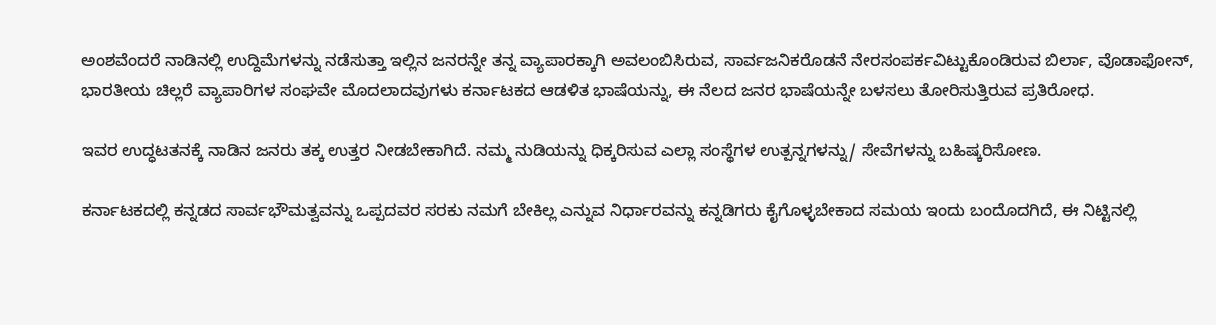ಅಂಶವೆಂದರೆ ನಾಡಿನಲ್ಲಿ ಉದ್ದಿಮೆಗಳನ್ನು ನಡೆಸುತ್ತಾ ಇಲ್ಲಿನ ಜನರನ್ನೇ ತನ್ನ ವ್ಯಾಪಾರಕ್ಕಾಗಿ ಅವಲಂಬಿಸಿರುವ, ಸಾರ್ವಜನಿಕರೊಡನೆ ನೇರಸಂಪರ್ಕವಿಟ್ಟುಕೊಂಡಿರುವ ಬಿರ್ಲಾ, ವೊಡಾಫೋನ್, ಭಾರತೀಯ ಚಿಲ್ಲರೆ ವ್ಯಾಪಾರಿಗಳ ಸಂಘವೇ ಮೊದಲಾದವುಗಳು ಕರ್ನಾಟಕದ ಆಡಳಿತ ಭಾಷೆಯನ್ನು, ಈ ನೆಲದ ಜನರ ಭಾಷೆಯನ್ನೇ ಬಳಸಲು ತೋರಿಸುತ್ತಿರುವ ಪ್ರತಿರೋಧ.

ಇವರ ಉದ್ಧಟತನಕ್ಕೆ ನಾಡಿನ ಜನರು ತಕ್ಕ ಉತ್ತರ ನೀಡಬೇಕಾಗಿದೆ. ನಮ್ಮ ನುಡಿಯನ್ನು ಧಿಕ್ಕರಿಸುವ ಎಲ್ಲಾ ಸಂಸ್ಥೆಗಳ ಉತ್ಪನ್ನಗಳನ್ನು/ ಸೇವೆಗಳನ್ನು ಬಹಿಷ್ಕರಿಸೋಣ.

ಕರ್ನಾಟಕದಲ್ಲಿ ಕನ್ನಡದ ಸಾರ್ವಭೌಮತ್ವವನ್ನು ಒಪ್ಪದವರ ಸರಕು ನಮಗೆ ಬೇಕಿಲ್ಲ ಎನ್ನುವ ನಿರ್ಧಾರವನ್ನು ಕನ್ನಡಿಗರು ಕೈಗೊಳ್ಳಬೇಕಾದ ಸಮಯ ಇಂದು ಬಂದೊದಗಿದೆ, ಈ ನಿಟ್ಟಿನಲ್ಲಿ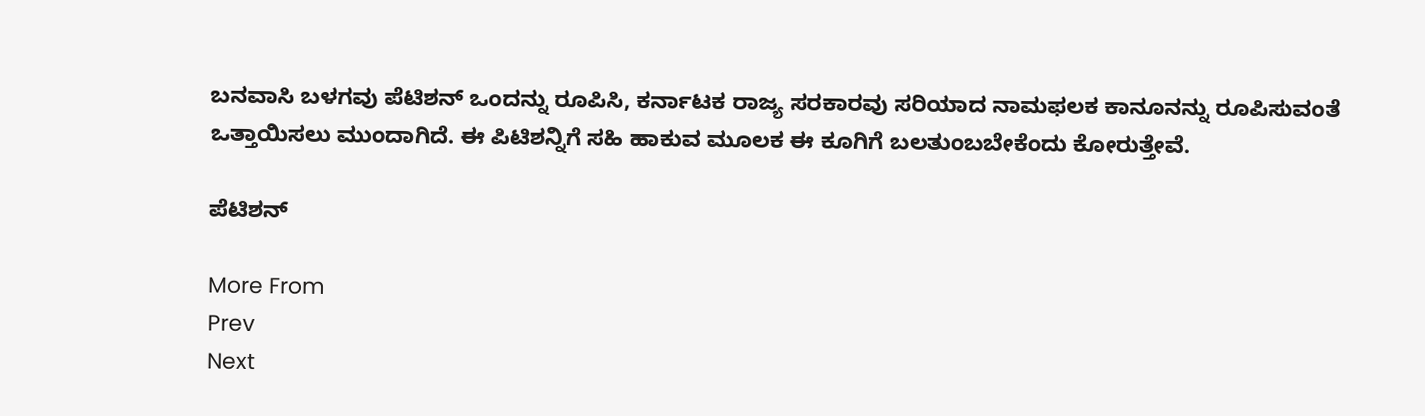ಬನವಾಸಿ ಬಳಗವು ಪೆಟಿಶನ್ ಒಂದನ್ನು ರೂಪಿಸಿ, ಕರ್ನಾಟಕ ರಾಜ್ಯ ಸರಕಾರವು ಸರಿಯಾದ ನಾಮಫಲಕ ಕಾನೂನನ್ನು ರೂಪಿಸುವಂತೆ ಒತ್ತಾಯಿಸಲು ಮುಂದಾಗಿದೆ. ಈ ಪಿಟಿಶನ್ನಿಗೆ ಸಹಿ ಹಾಕುವ ಮೂಲಕ ಈ ಕೂಗಿಗೆ ಬಲತುಂಬಬೇಕೆಂದು ಕೋರುತ್ತೇವೆ.

ಪೆಟಿಶನ್

More From
Prev
Next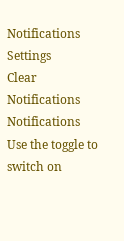Notifications
Settings
Clear Notifications
Notifications
Use the toggle to switch on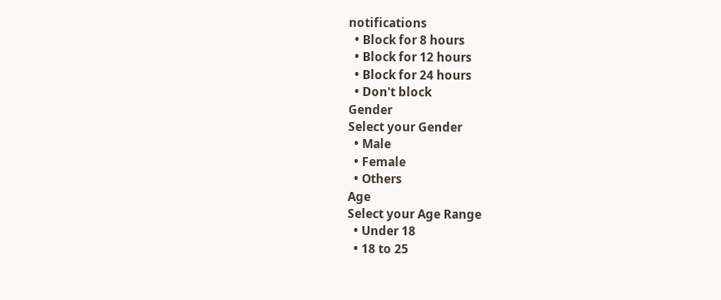notifications
  • Block for 8 hours
  • Block for 12 hours
  • Block for 24 hours
  • Don't block
Gender
Select your Gender
  • Male
  • Female
  • Others
Age
Select your Age Range
  • Under 18
  • 18 to 25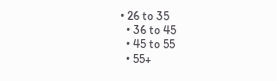• 26 to 35
  • 36 to 45
  • 45 to 55
  • 55+